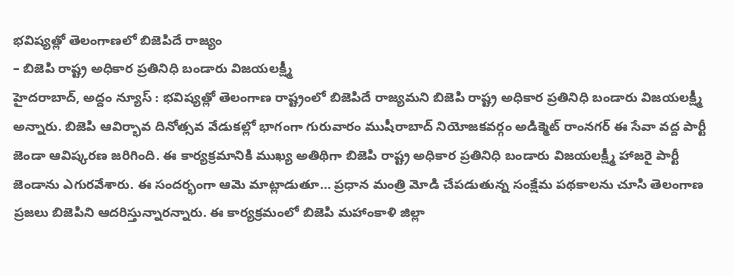భవిష్యత్లో తెలంగాణలో బిజెపిదే రాజ్యం
– బిజెపి రాష్ట్ర అధికార ప్రతినిధి బండారు విజయలక్ష్మీ
హైదరాబాద్, అద్దం న్యూస్ : భవిష్యత్లో తెలంగాణ రాష్ట్రంలో బిజెపిదే రాజ్యమని బిజెపి రాష్ట్ర అధికార ప్రతినిధి బండారు విజయలక్ష్మీ అన్నారు. బిజెపి ఆవిర్భావ దినోత్సవ వేడుకల్లో భాగంగా గురువారం ముషీరాబాద్ నియోజకవర్గం అడిక్మెట్ రాంనగర్ ఈ సేవా వద్ద పార్టీ జెండా ఆవిష్కరణ జరిగింది. ఈ కార్యక్రమానికి ముఖ్య అతిథిగా బిజెపి రాష్ట్ర అధికార ప్రతినిధి బండారు విజయలక్ష్మీ హాజరై పార్టీ జెండాను ఎగురవేశారు. ఈ సందర్భంగా ఆమె మాట్లాడుతూ… ప్రధాన మంత్రి మోడి చేపడుతున్న సంక్షేమ పథకాలను చూసి తెలంగాణ ప్రజలు బిజెపిని ఆదరిస్తున్నారన్నారు. ఈ కార్యక్రమంలో బిజెపి మహాంకాళి జిల్లా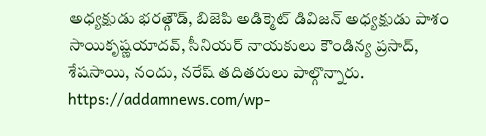అధ్యక్షుడు భరత్గౌడ్, బిజెపి అడిక్మెట్ డివిజన్ అధ్యక్షుడు పాశం సాయికృష్ణయాదవ్, సీనియర్ నాయకులు కౌండిన్య ప్రసాద్, శేషసాయి, నందు, నరేష్ తదితరులు పాల్గొన్నారు.
https://addamnews.com/wp-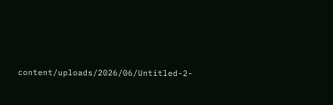content/uploads/2026/06/Untitled-2-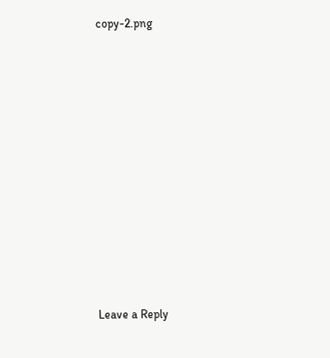copy-2.png












Leave a Reply